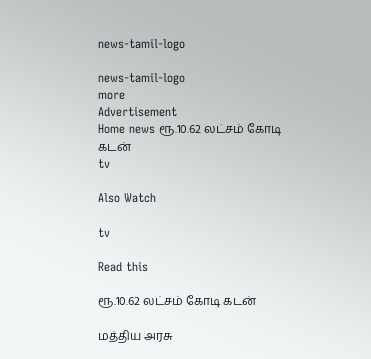news-tamil-logo

news-tamil-logo
more
Advertisement
Home news ரூ.10.62 லட்சம் கோடி கடன்
tv

Also Watch

tv

Read this

ரூ.10.62 லட்சம் கோடி கடன்

மத்திய அரசு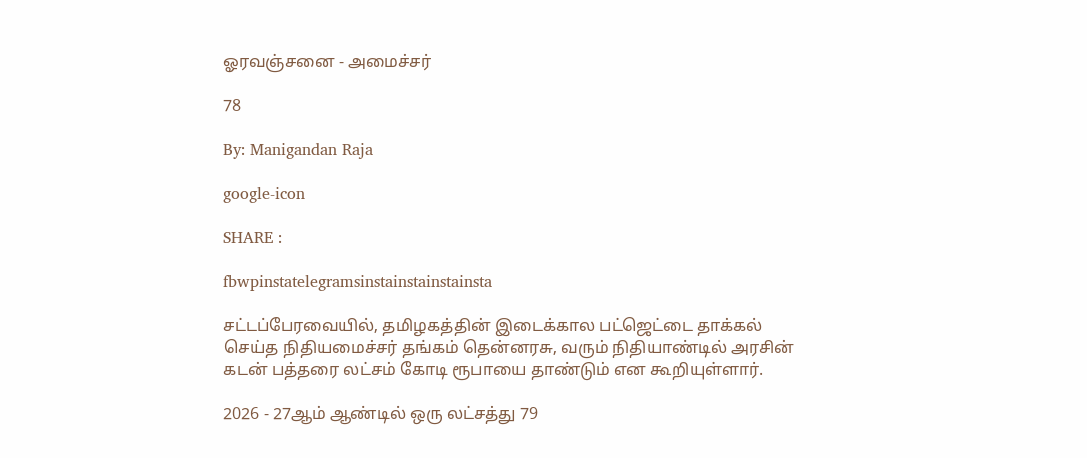ஓரவஞ்சனை - அமைச்சர்

78

By: Manigandan Raja

google-icon

SHARE :

fbwpinstatelegramsinstainstainstainsta

சட்டப்பேரவையில், தமிழகத்தின் இடைக்கால பட்ஜெட்டை தாக்கல் செய்த நிதியமைச்சர் தங்கம் தென்னரசு, வரும் நிதியாண்டில் அரசின் கடன் பத்தரை லட்சம் கோடி ரூபாயை தாண்டும் என கூறியுள்ளார்.

2026 - 27ஆம் ஆண்டில் ஒரு லட்சத்து 79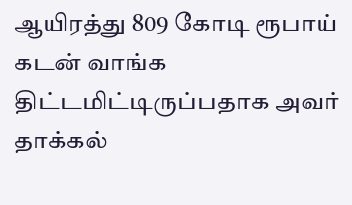ஆயிரத்து 809 கோடி ரூபாய் கடன் வாங்க திட்டமிட்டிருப்பதாக அவர் தாக்கல்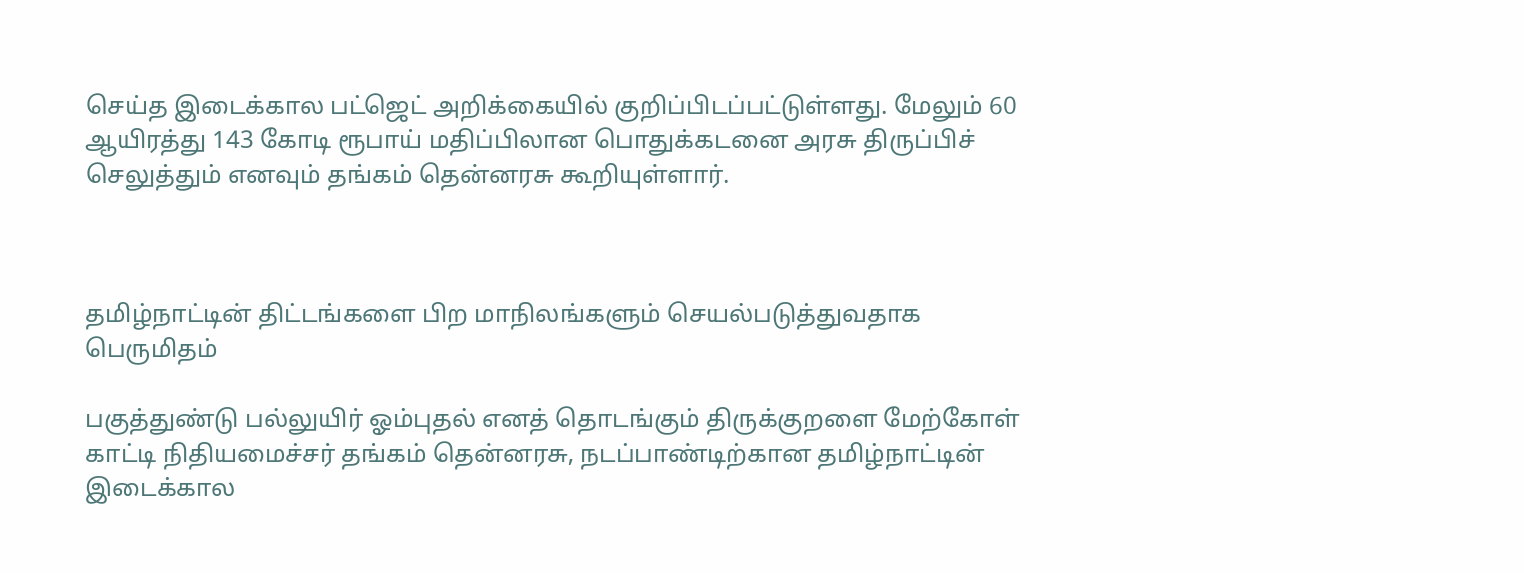செய்த இடைக்கால பட்ஜெட் அறிக்கையில் குறிப்பிடப்பட்டுள்ளது. மேலும் 60 ஆயிரத்து 143 கோடி ரூபாய் மதிப்பிலான பொதுக்கடனை அரசு திருப்பிச் செலுத்தும் எனவும் தங்கம் தென்னரசு கூறியுள்ளார்.



தமிழ்நாட்டின் திட்டங்களை பிற மாநிலங்களும் செயல்படுத்துவதாக பெருமிதம்

பகுத்துண்டு பல்லுயிர் ஓம்புதல் எனத் தொடங்கும் திருக்குறளை மேற்கோள் காட்டி நிதியமைச்சர் தங்கம் தென்னரசு, நடப்பாண்டிற்கான தமிழ்நாட்டின் இடைக்கால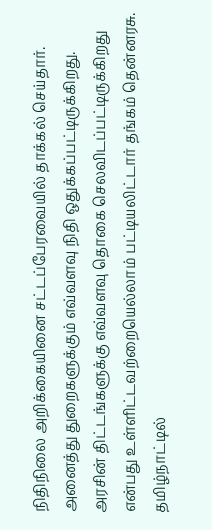நிதிநிலை அறிக்கையினை சட்டப்பேரவையில் தாக்கல் செய்தார். அனைத்து துறைகளுக்கும் எவ்வளவு நிதி ஒதுக்கப்பட்டிருக்கிறது. அரசின் திட்டங்களுக்கு எவ்வளவு தொகை செலவிடப்பட்டிருக்கிறது என்பது உள்ளிட்டவற்றையெல்லாம் பட்டியலிட்டார் தங்கம் தென்னரசு. தமிழ்நாட்டில்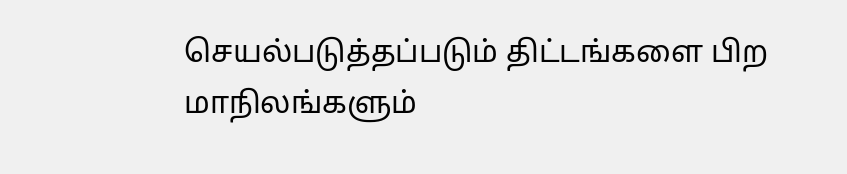செயல்படுத்தப்படும் திட்டங்களை பிற மாநிலங்களும்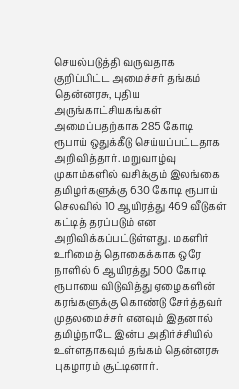செயல்படுத்தி வருவதாக குறிப்பிட்ட அமைச்சர் தங்கம் தென்னரசு, புதிய அருங்காட்சியகங்கள் அமைப்பதற்காக 285 கோடி ரூபாய் ஒதுக்கீடு செய்யப்பட்டதாக அறிவித்தார். மறுவாழ்வு முகாம்களில் வசிக்கும் இலங்கை தமிழர்களுக்கு 630 கோடி ரூபாய் செலவில் 10 ஆயிரத்து 469 வீடுகள் கட்டித் தரப்படும் என அறிவிக்கப்பட்டுள்ளது. மகளிர் உரிமைத் தொகைக்காக ஒரே நாளில் 6 ஆயிரத்து 500 கோடி ரூபாயை விடுவித்து ஏழைகளின் கரங்களுக்கு கொண்டு சேர்த்தவர் முதலமைச்சர் எனவும் இதனால் தமிழ்நாடே இன்ப அதிர்ச்சியில் உள்ளதாகவும் தங்கம் தென்னரசு புகழாரம் சூட்டினார்.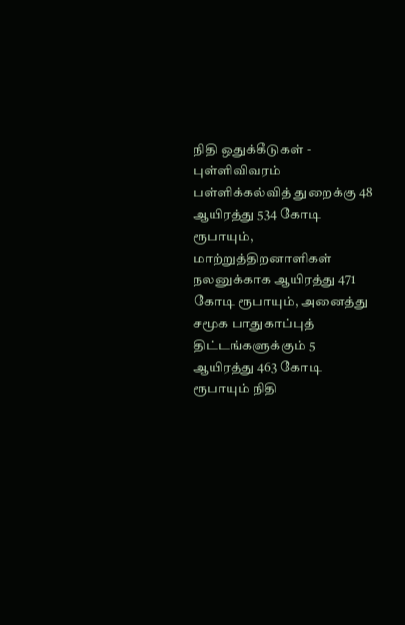நிதி ஒதுக்கீடுகள் - புள்ளிவிவரம்
பள்ளிக்கல்வித் துறைக்கு 48 ஆயிரத்து 534 கோடி ரூபாயும், மாற்றுத்திறனாளிகள் நலனுக்காக ஆயிரத்து 471 கோடி ரூபாயும், அனைத்து சமூக பாதுகாப்புத் திட்டங்களுக்கும் 5 ஆயிரத்து 463 கோடி ரூபாயும் நிதி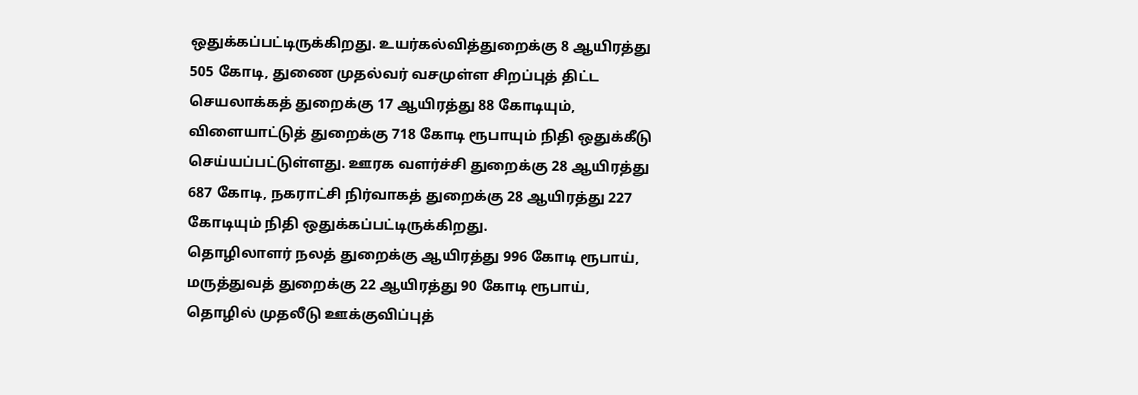ஒதுக்கப்பட்டிருக்கிறது. உயர்கல்வித்துறைக்கு 8 ஆயிரத்து 505 கோடி, துணை முதல்வர் வசமுள்ள சிறப்புத் திட்ட செயலாக்கத் துறைக்கு 17 ஆயிரத்து 88 கோடியும், விளையாட்டுத் துறைக்கு 718 கோடி ரூபாயும் நிதி ஒதுக்கீடு செய்யப்பட்டுள்ளது. ஊரக வளர்ச்சி துறைக்கு 28 ஆயிரத்து 687 கோடி, நகராட்சி நிர்வாகத் துறைக்கு 28 ஆயிரத்து 227 கோடியும் நிதி ஒதுக்கப்பட்டிருக்கிறது.
தொழிலாளர் நலத் துறைக்கு ஆயிரத்து 996 கோடி ரூபாய், மருத்துவத் துறைக்கு 22 ஆயிரத்து 90 கோடி ரூபாய், தொழில் முதலீடு ஊக்குவிப்புத்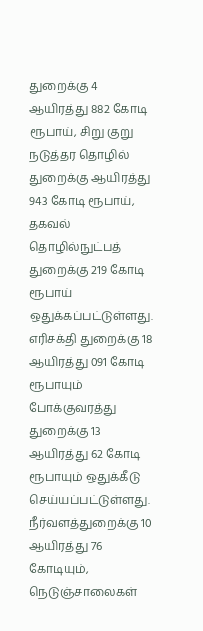துறைக்கு 4 ஆயிரத்து 882 கோடி ரூபாய், சிறு குறு நடுத்தர தொழில் துறைக்கு ஆயிரத்து 943 கோடி ரூபாய், தகவல் தொழில்நுட்பத் துறைக்கு 219 கோடி ரூபாய் ஒதுக்கப்பட்டுள்ளது. எரிசக்தி துறைக்கு 18 ஆயிரத்து 091 கோடி ரூபாயும் போக்குவரத்து துறைக்கு 13 ஆயிரத்து 62 கோடி ரூபாயும் ஒதுக்கீடு செய்யப்பட்டுள்ளது. நீர்வளத்துறைக்கு 10 ஆயிரத்து 76 கோடியும், நெடுஞ்சாலைகள்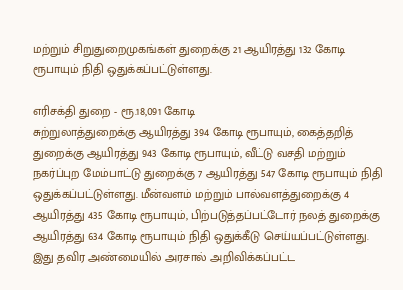மற்றும் சிறுதுறைமுகங்கள் துறைக்கு 21 ஆயிரத்து 132 கோடி ரூபாயும் நிதி ஒதுக்கப்பட்டுள்ளது.

எரிசக்தி துறை - ரூ.18,091 கோடி
சுற்றுலாத்துறைக்கு ஆயிரத்து 394 கோடி ரூபாயும், கைத்தறித் துறைக்கு ஆயிரத்து 943 கோடி ரூபாயும், வீட்டு வசதி மற்றும் நகர்ப்புற மேம்பாட்டு துறைக்கு 7 ஆயிரத்து 547 கோடி ரூபாயும் நிதி ஒதுக்கப்பட்டுள்ளது. மீன்வளம் மற்றும் பால்வளத்துறைக்கு 4 ஆயிரத்து 435 கோடி ரூபாயும், பிற்படுத்தப்பட்டோர் நலத் துறைக்கு ஆயிரத்து 634 கோடி ரூபாயும் நிதி ஒதுக்கீடு செய்யப்பட்டுள்ளது. இது தவிர அண்மையில் அரசால் அறிவிக்கப்பட்ட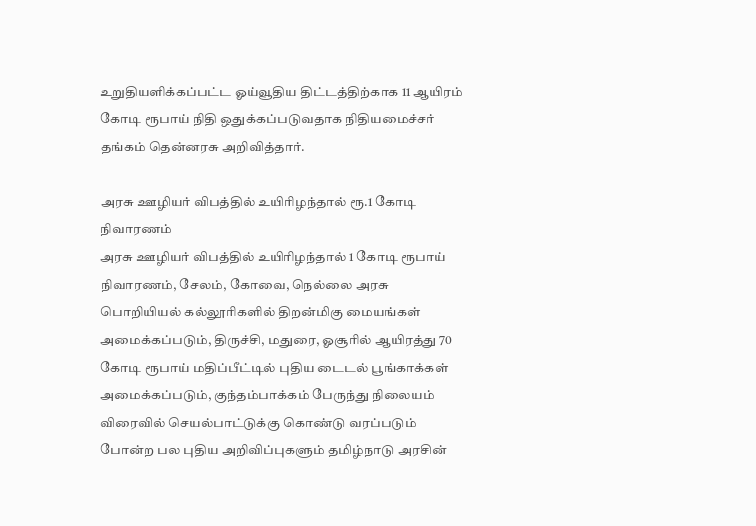உறுதியளிக்கப்பட்ட ஓய்வூதிய திட்டத்திற்காக 11 ஆயிரம் கோடி ரூபாய் நிதி ஒதுக்கப்படுவதாக நிதியமைச்சர் தங்கம் தென்னரசு அறிவித்தார்.

அரசு ஊழியர் விபத்தில் உயிரிழந்தால் ரூ.1 கோடி நிவாரணம்
அரசு ஊழியர் விபத்தில் உயிரிழந்தால் 1 கோடி ரூபாய் நிவாரணம், சேலம், கோவை, நெல்லை அரசு பொறியியல் கல்லூரிகளில் திறன்மிகு மையங்கள் அமைக்கப்படும், திருச்சி, மதுரை, ஓசூரில் ஆயிரத்து 70 கோடி ரூபாய் மதிப்பீட்டில் புதிய டைடல் பூங்காக்கள் அமைக்கப்படும், குந்தம்பாக்கம் பேருந்து நிலையம் விரைவில் செயல்பாட்டுக்கு கொண்டு வரப்படும் போன்ற பல புதிய அறிவிப்புகளும் தமிழ்நாடு அரசின்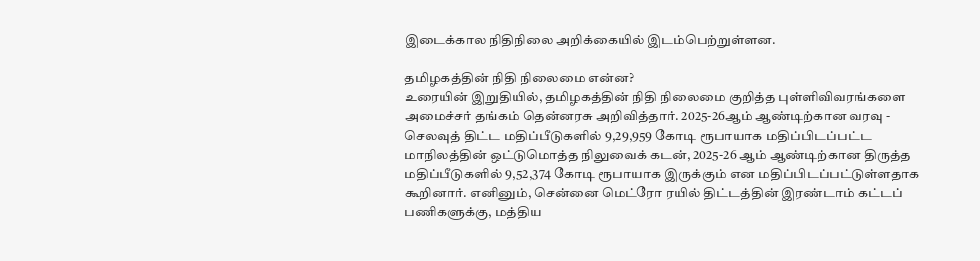இடைக்கால நிதிநிலை அறிக்கையில் இடம்பெற்றுள்ளன.

தமிழகத்தின் நிதி நிலைமை என்ன?
உரையின் இறுதியில், தமிழகத்தின் நிதி நிலைமை குறித்த புள்ளிவிவரங்களை அமைச்சர் தங்கம் தென்னரசு அறிவித்தார். 2025-26ஆம் ஆண்டிற்கான வரவு - செலவுத் திட்ட மதிப்பீடுகளில் 9,29,959 கோடி ரூபாயாக மதிப்பிடப்பட்ட மாநிலத்தின் ஒட்டுமொத்த நிலுவைக் கடன், 2025-26 ஆம் ஆண்டிற்கான திருத்த மதிப்பீடுகளில் 9,52,374 கோடி ரூபாயாக இருக்கும் என மதிப்பிடப்பட்டுள்ளதாக கூறினார். எனினும், சென்னை மெட்ரோ ரயில் திட்டத்தின் இரண்டாம் கட்டப் பணிகளுக்கு, மத்திய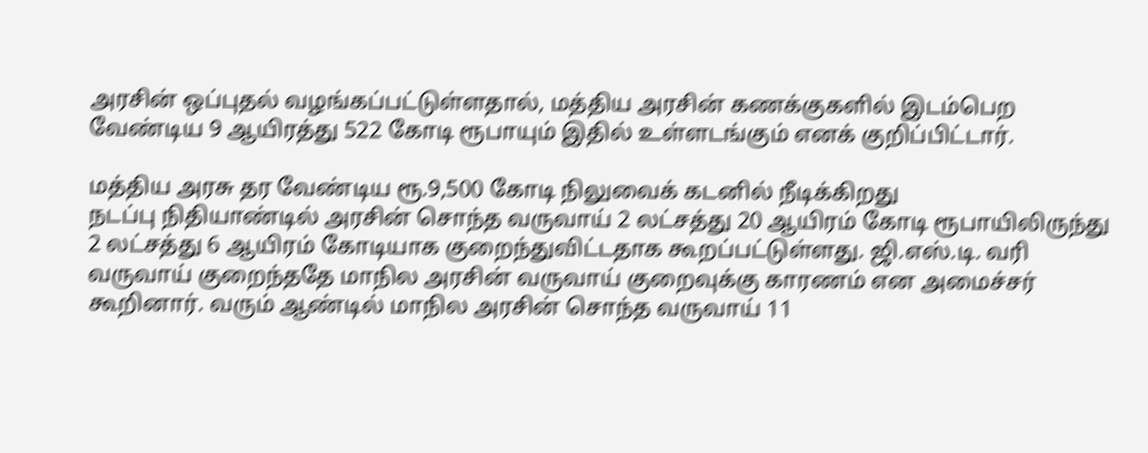அரசின் ஒப்புதல் வழங்கப்பட்டுள்ளதால், மத்திய அரசின் கணக்குகளில் இடம்பெற வேண்டிய 9 ஆயிரத்து 522 கோடி ரூபாயும் இதில் உள்ளடங்கும் எனக் குறிப்பிட்டார்.

மத்திய அரசு தர வேண்டிய ரூ.9,500 கோடி நிலுவைக் கடனில் நீடிக்கிறது
நடப்பு நிதியாண்டில் அரசின் சொந்த வருவாய் 2 லட்சத்து 20 ஆயிரம் கோடி ரூபாயிலிருந்து 2 லட்சத்து 6 ஆயிரம் கோடியாக குறைந்துவிட்டதாக கூறப்பட்டுள்ளது. ஜி.எஸ்.டி. வரி வருவாய் குறைந்ததே மாநில அரசின் வருவாய் குறைவுக்கு காரணம் என அமைச்சர் கூறினார். வரும் ஆண்டில் மாநில அரசின் சொந்த வருவாய் 11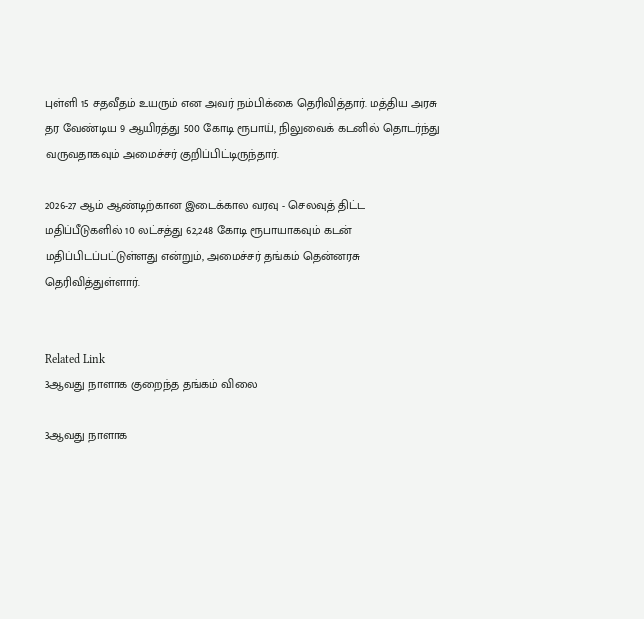புள்ளி 15 சதவீதம் உயரும் என அவர் நம்பிக்கை தெரிவித்தார். மத்திய அரசு தர வேண்டிய 9 ஆயிரத்து 500 கோடி ரூபாய், நிலுவைக் கடனில் தொடர்ந்து வருவதாகவும் அமைச்சர் குறிப்பிட்டிருந்தார்.

2026-27 ஆம் ஆண்டிற்கான இடைக்கால வரவு - செலவுத் திட்ட மதிப்பீடுகளில் 10 லட்சத்து 62,248 கோடி ரூபாயாகவும் கடன் மதிப்பிடப்பட்டுள்ளது என்றும், அமைச்சர் தங்கம் தென்னரசு தெரிவித்துள்ளார்.


Related Link
3ஆவது நாளாக குறைந்த தங்கம் விலை

3ஆவது நாளாக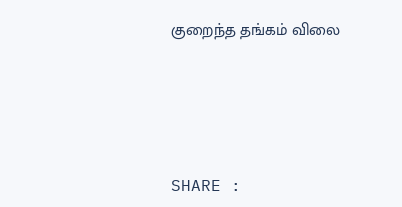குறைந்த தங்கம் விலை




SHARE :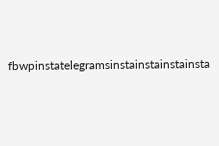fbwpinstatelegramsinstainstainstainsta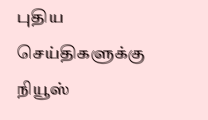புதிய செய்திகளுக்கு நியூஸ்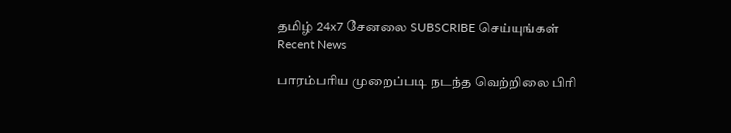தமிழ் 24x7 சேனலை SUBSCRIBE செய்யுங்கள்
Recent News

பாரம்பரிய முறைப்படி நடந்த வெற்றிலை பிரி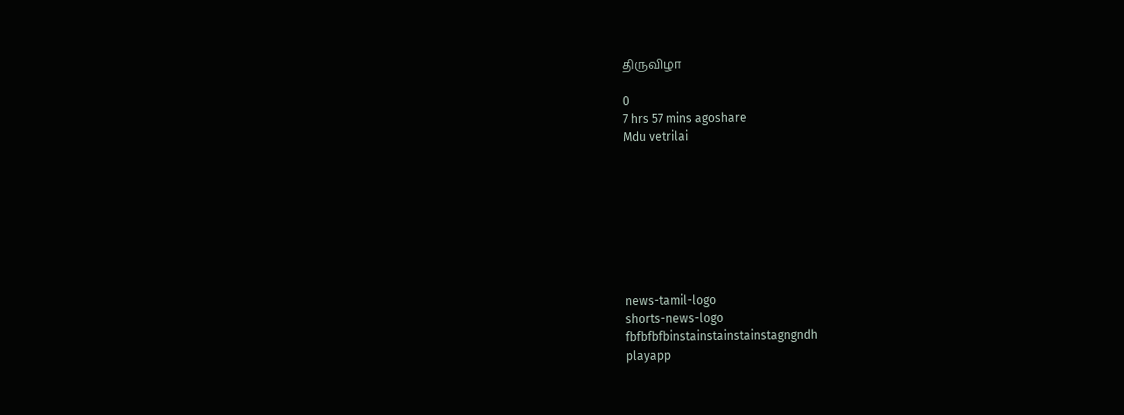திருவிழா

0
7 hrs 57 mins agoshare
Mdu vetrilai








news-tamil-logo
shorts-news-logo
fbfbfbfbinstainstainstainstagngndh
playapp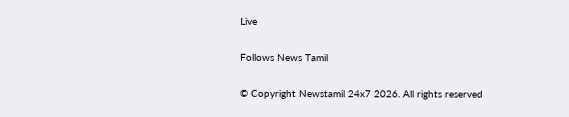Live

Follows News Tamil

© Copyright Newstamil 24x7 2026. All rights reserved